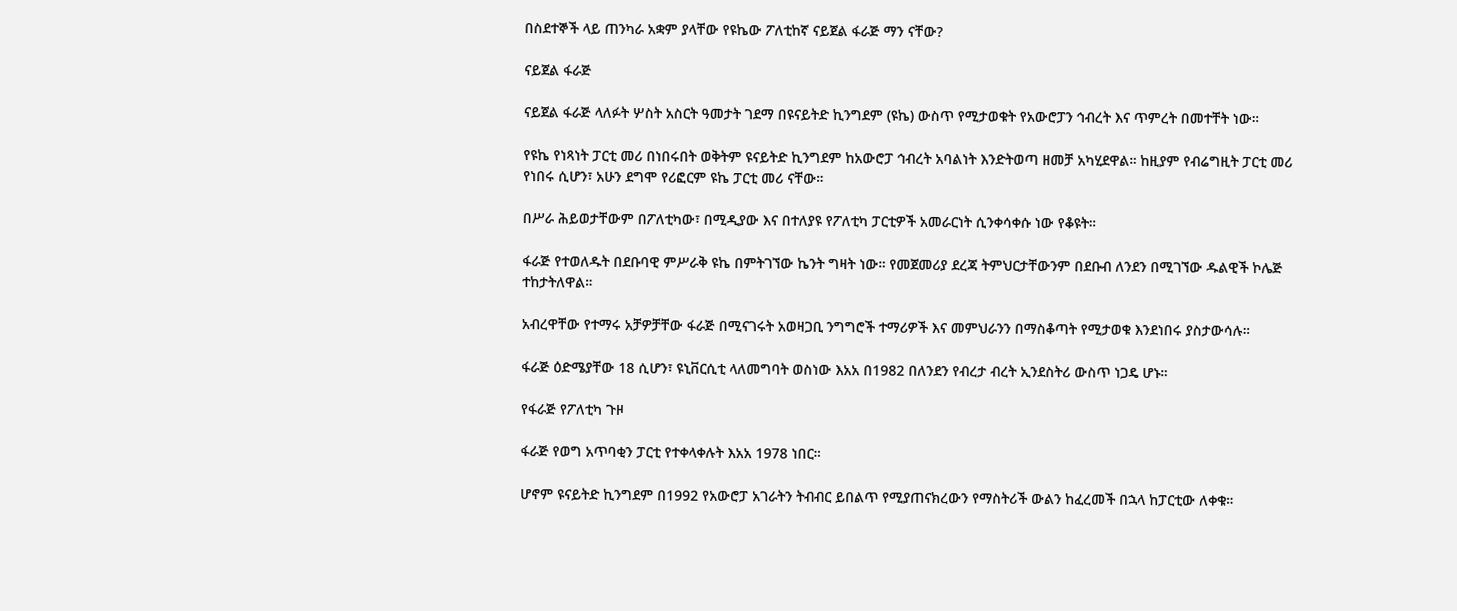በስደተኞች ላይ ጠንካራ አቋም ያላቸው የዩኬው ፖለቲከኛ ናይጀል ፋራጅ ማን ናቸው?

ናይጀል ፋራጅ

ናይጀል ፋራጅ ላለፉት ሦስት አስርት ዓመታት ገደማ በዩናይትድ ኪንግደም (ዩኬ) ውስጥ የሚታወቁት የአውሮፓን ኅብረት እና ጥምረት በመተቸት ነው።

የዩኬ የነጻነት ፓርቲ መሪ በነበሩበት ወቅትም ዩናይትድ ኪንግደም ከአውሮፓ ኅብረት አባልነት እንድትወጣ ዘመቻ አካሂደዋል። ከዚያም የብሬግዚት ፓርቲ መሪ የነበሩ ሲሆን፣ አሁን ደግሞ የሪፎርም ዩኬ ፓርቲ መሪ ናቸው።

በሥራ ሕይወታቸውም በፖለቲካው፣ በሚዲያው እና በተለያዩ የፖለቲካ ፓርቲዎች አመራርነት ሲንቀሳቀሱ ነው የቆዩት።

ፋራጅ የተወለዱት በደቡባዊ ምሥራቅ ዩኬ በምትገኘው ኬንት ግዛት ነው። የመጀመሪያ ደረጃ ትምህርታቸውንም በደቡብ ለንደን በሚገኘው ዱልዊች ኮሌጅ ተከታትለዋል።

አብረዋቸው የተማሩ አቻዎቻቸው ፋራጅ በሚናገሩት አወዛጋቢ ንግግሮች ተማሪዎች እና መምህራንን በማስቆጣት የሚታወቁ እንደነበሩ ያስታውሳሉ።

ፋራጅ ዕድሜያቸው 18 ሲሆን፣ ዩኒቨርሲቲ ላለመግባት ወስነው እአአ በ1982 በለንደን የብረታ ብረት ኢንደስትሪ ውስጥ ነጋዴ ሆኑ።

የፋራጅ የፖለቲካ ጉዞ

ፋራጅ የወግ አጥባቂን ፓርቲ የተቀላቀሉት እአአ 1978 ነበር።

ሆኖም ዩናይትድ ኪንግደም በ1992 የአውሮፓ አገራትን ትብብር ይበልጥ የሚያጠናክረውን የማስትሪች ውልን ከፈረመች በኋላ ከፓርቲው ለቀቁ።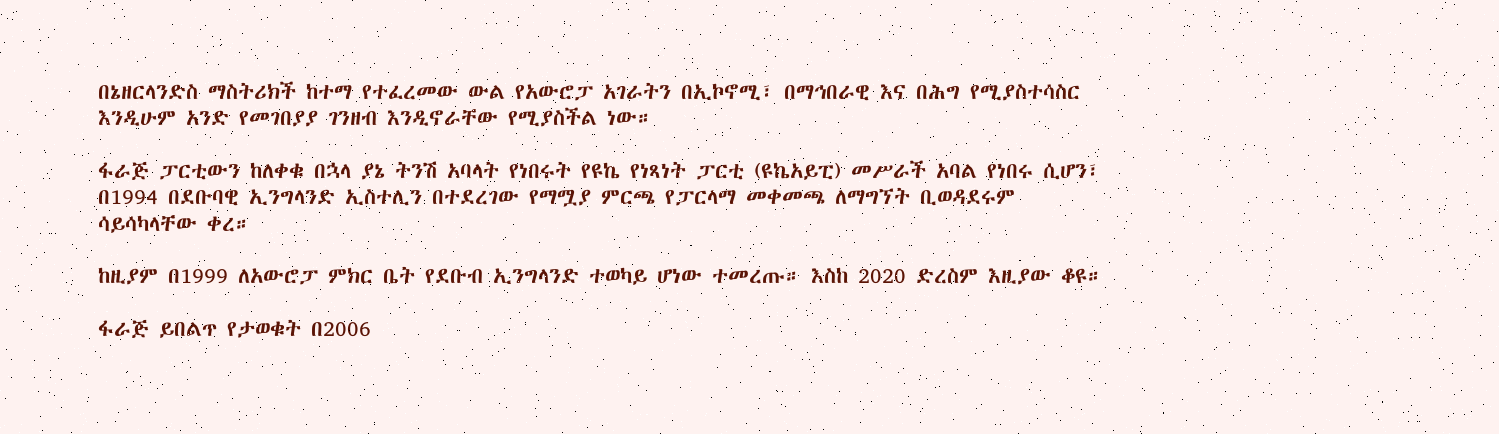በኔዘርላንድስ ማስትሪክች ከተማ የተፈረመው ውል የአውሮፓ አገራትን በኢኮኖሚ፣ በማኅበራዊ እና በሕግ የሚያስተሳስር እንዲሁም አንድ የመገበያያ ገንዘብ እንዲኖራቸው የሚያስችል ነው።

ፋራጅ ፓርቲውን ከለቀቁ በኋላ ያኔ ትንሽ አባላት የነበሩት የዩኬ የነጻነት ፓርቲ (ዩኬአይፒ) መሥራች አባል የነበሩ ሲሆን፣ በ1994 በደቡባዊ ኢንግላንድ ኢስተሊን በተደረገው የማሟያ ምርጫ የፓርላማ መቀመጫ ለማግኘት ቢወዳደሩም ሳይሳካላቸው ቀረ።

ከዚያም በ1999 ለአውሮፓ ምክር ቤት የደቡብ ኢንግላንድ ተወካይ ሆነው ተመረጡ። እስከ 2020 ድረስም እዚያው ቆዩ።

ፋራጅ ይበልጥ የታወቁት በ2006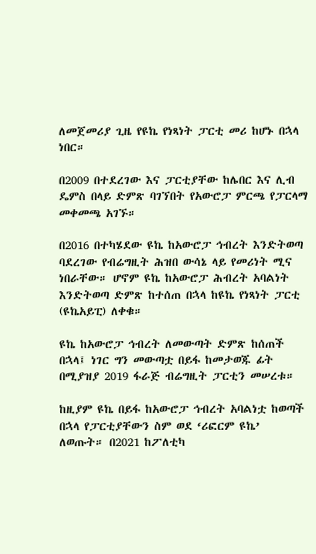ለመጀመሪያ ጊዜ የዩኬ የነጻነት ፓርቲ መሪ ከሆኑ በኋላ ነበር።

በ2009 በተደረገው እና ፓርቲያቸው ከሌበር እና ሊብ ዴምስ በላይ ድምጽ ባገኘበት የአውሮፓ ምርጫ የፓርላማ መቀመጫ አገኙ።

በ2016 በተካሄደው ዩኬ ከአውሮፓ ኅብረት እንድትወጣ ባደረገው የብሬግዚት ሕዝበ ውሳኔ ላይ የመሪነት ሚና ነበራቸው። ሆኖም ዩኬ ከአውሮፓ ሕብረት አባልነት እንድትወጣ ድምጽ ከተሰጠ በኋላ ከዩኬ የነጻነት ፓርቲ (ዩኬአይፒ) ለቀቁ።

ዩኬ ከአውሮፓ ኅብረት ለመውጣት ድምጽ ከሰጠች በኋላ፤ ነገር ግን መውጣቷ በይፋ ከመታወጁ ፊት በሚያዝያ 2019 ፋራጅ ብሬግዚት ፓርቲን መሠረቱ።

ከዚያም ዩኬ በይፋ ከአውሮፓ ኅብረት አባልነቷ ከወጣች በኋላ የፓርቲያቸውን ስም ወደ ‘ሪፎርም ዩኬ’ ለወጡት። በ2021 ከፖለቲካ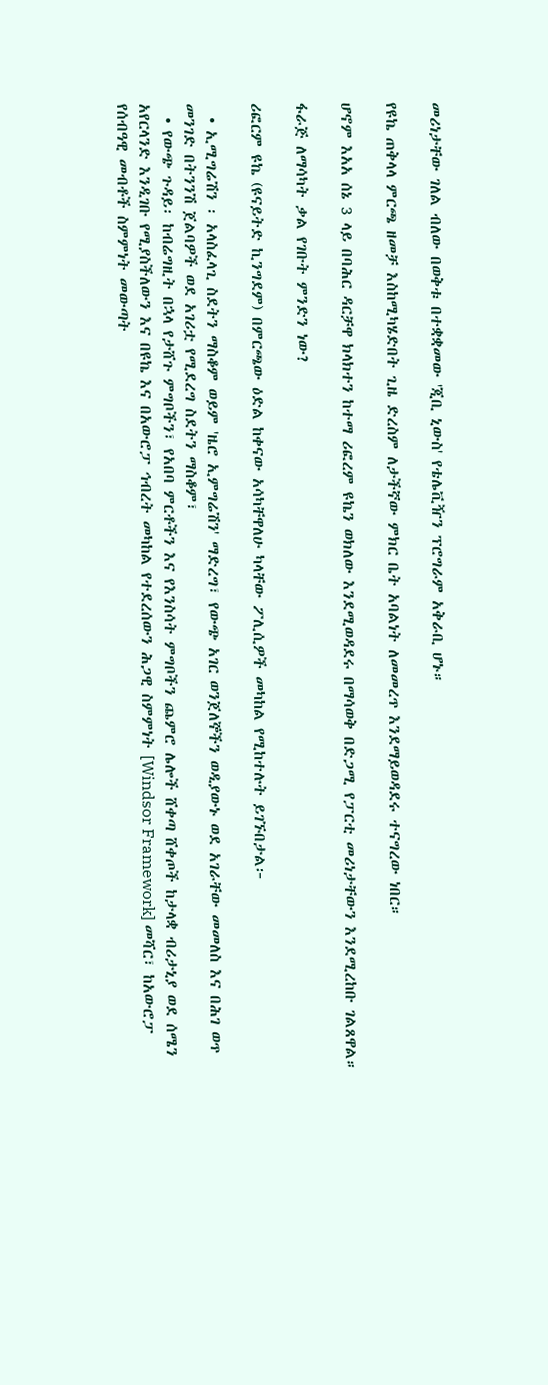መሪነታቸው ገለል ብለው በወቅቱ በተቋቋመው 'ጂቢ ኒውስ' የቴሌቪዥን ፕሮግራም አቅራቢ ሆኑ።

የዩኬ ጠቅላላ ምርጫ ዘመቻ እስከሚካሄድበት ጊዜ ድረስም ለታችኛው ምክር ቤት አባልነት ለመመረጥ እንደማይወዳደሩ ተናግረው ነበር።

ሆኖም እአአ ሰኔ 3 ላይ በባሕር ዳርቻዋ ክላክተን ከተማ ሪፎረም ዩኬን ወክለው እንደሚወዳደሩ በማሳወቅ በድጋሚ የፓርቲ መሪነታቸውን እንደሚረከቡ ገልጸዋል።

ፋራጅ ለማሳካት ቃል የገቡት ምንድን ነው?

ሪፎርም ዩኬ (ዩናይትድ ኪንግደም) በምርጫው ዕድል ከቀናው አሳካቸዋለሁ ካላቸው ፖሊሲዎች መካከል የሚከተሉት ይገኙበታል፦

  • ኢሚግሬሽን ፡ አላስፈላጊ ስደትን ማስቆም ወይም 'ዜሮ ኢምግሬሽን' ማድረግ፣ የውጭ አገር ወንጀለኞችን ወዲያውኑ ወደ አገራቸው መመለስ እና በሕገ ወጥ መንገድ በትንንሽ ጀልባዎች ወደ አገሪቷ የሚደረግ ስደትን ማስቆም፣
  • የውጭ ጉዳይ፡ ከብሬግዚት በኋላ የታሸጉ ምግቦችን፣ የአበባ ምርቶችን እና የእንስሳት ምግቦችን ጨምሮ ሌሎች ሸቀጣ ሸቀጦች ከታላቋ ብሪታኒያ ወደ ሰሜን አየርላንድ እንዲገቡ የሚያስችለውን እና በዩኬ እና በአውሮፓ ኅብረት መካከል የተደረሰውን ሕጋዊ ስምምነት [Windsor Framework] መሻር፣ ከአውሮፓ የሰብዓዊ መብቶች ስምምነት መውጣት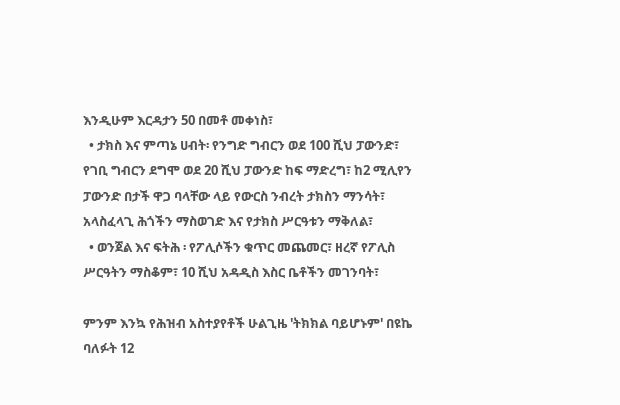እንዲሁም እርዳታን 50 በመቶ መቀነስ፣
  • ታክስ እና ምጣኔ ሀብት፡ የንግድ ግብርን ወደ 100 ሺህ ፓውንድ፣ የገቢ ግብርን ደግሞ ወደ 20 ሺህ ፓውንድ ከፍ ማድረግ፣ ከ2 ሚሊየን ፓውንድ በታች ዋጋ ባላቸው ላይ የውርስ ንብረት ታክስን ማንሳት፣ አላስፈላጊ ሕጎችን ማስወገድ እና የታክስ ሥርዓቱን ማቅለል፣
  • ወንጀል እና ፍትሕ ፡ የፖሊሶችን ቁጥር መጨመር፣ ዘረኛ የፖሊስ ሥርዓትን ማስቆም፣ 10 ሺህ አዳዲስ እስር ቤቶችን መገንባት፣

ምንም እንኳ የሕዝብ አስተያየቶች ሁልጊዜ 'ትክክል ባይሆኑም' በዩኬ ባለፉት 12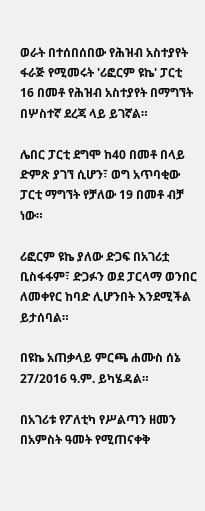ወራት በተሰበሰበው የሕዝብ አስተያየት ፋራጅ የሚመሩት 'ሪፎርም ዩኬ' ፓርቲ 16 በመቶ የሕዝብ አስተያየት በማግኘት በሦስተኛ ደረጃ ላይ ይገኛል።

ሌበር ፓርቲ ደግሞ ከ40 በመቶ በላይ ድምጽ ያገኘ ሲሆን፣ ወግ አጥባቂው ፓርቲ ማግኘት የቻለው 19 በመቶ ብቻ ነው።

ሪፎርም ዩኬ ያለው ድጋፍ በአገሪቷ ቢስፋፋም፣ ድጋፉን ወደ ፓርላማ ወንበር ለመቀየር ከባድ ሊሆንበት እንደሚችል ይታሰባል።

በዩኬ አጠቃላይ ምርጫ ሐሙስ ሰኔ 27/2016 ዓ.ም. ይካሄዳል።

በአገሪቱ የፖለቲካ የሥልጣን ዘመን በአምስት ዓመት የሚጠናቀቅ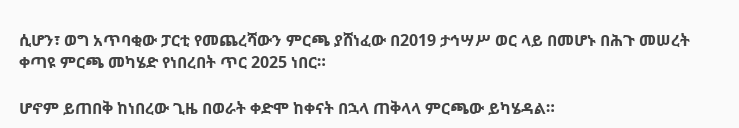ሲሆን፣ ወግ አጥባቂው ፓርቲ የመጨረሻውን ምርጫ ያሸነፈው በ2019 ታኅሣሥ ወር ላይ በመሆኑ በሕጉ መሠረት ቀጣዩ ምርጫ መካሄድ የነበረበት ጥር 2025 ነበር።

ሆኖም ይጠበቅ ከነበረው ጊዜ በወራት ቀድሞ ከቀናት በኋላ ጠቅላላ ምርጫው ይካሄዳል።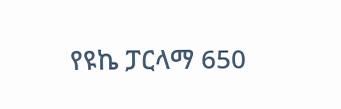የዩኬ ፓርላማ 650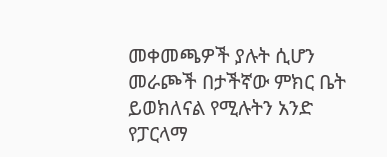መቀመጫዎች ያሉት ሲሆን መራጮች በታችኛው ምክር ቤት ይወክለናል የሚሉትን አንድ የፓርላማ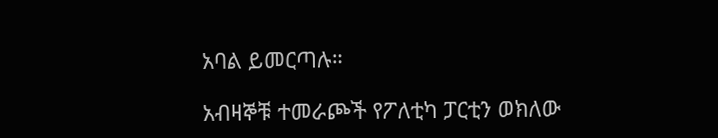አባል ይመርጣሉ።

አብዛኞቹ ተመራጮች የፖለቲካ ፓርቲን ወክለው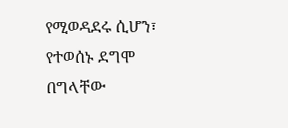የሚወዳደሩ ሲሆን፣ የተወሰኑ ደግሞ በግላቸው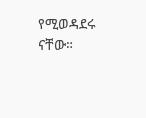የሚወዳደሩ ናቸው።